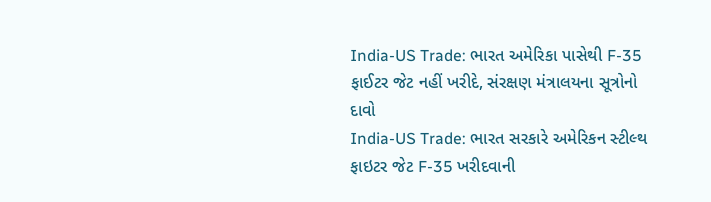India-US Trade: ભારત અમેરિકા પાસેથી F-35 ફાઈટર જેટ નહીં ખરીદે, સંરક્ષણ મંત્રાલયના સૂત્રોનો દાવો
India-US Trade: ભારત સરકારે અમેરિકન સ્ટીલ્થ ફાઇટર જેટ F-35 ખરીદવાની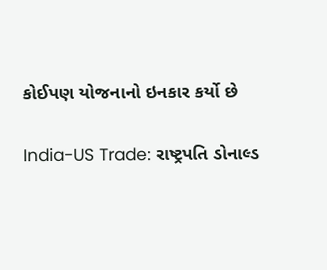કોઈપણ યોજનાનો ઇનકાર કર્યો છે

India-US Trade: રાષ્ટ્રપતિ ડોનાલ્ડ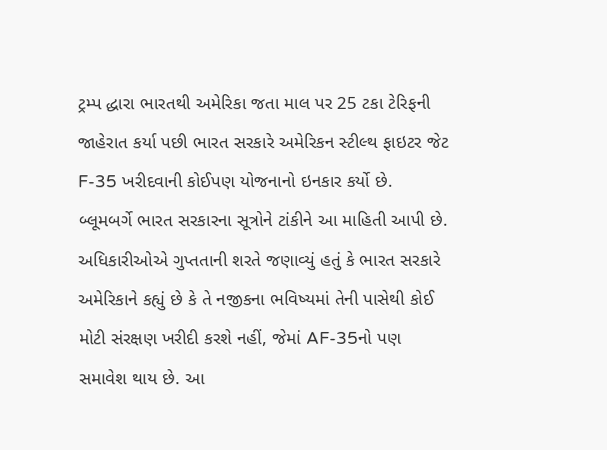ટ્રમ્પ દ્ધારા ભારતથી અમેરિકા જતા માલ પર 25 ટકા ટેરિફની જાહેરાત કર્યા પછી ભારત સરકારે અમેરિકન સ્ટીલ્થ ફાઇટર જેટ F-35 ખરીદવાની કોઈપણ યોજનાનો ઇનકાર કર્યો છે. બ્લૂમબર્ગે ભારત સરકારના સૂત્રોને ટાંકીને આ માહિતી આપી છે.
અધિકારીઓએ ગુપ્તતાની શરતે જણાવ્યું હતું કે ભારત સરકારે અમેરિકાને કહ્યું છે કે તે નજીકના ભવિષ્યમાં તેની પાસેથી કોઈ મોટી સંરક્ષણ ખરીદી કરશે નહીં, જેમાં AF-35નો પણ સમાવેશ થાય છે. આ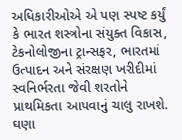અધિકારીઓએ એ પણ સ્પષ્ટ કર્યું કે ભારત શસ્ત્રોના સંયુક્ત વિકાસ, ટેકનોલોજીના ટ્રાન્સફર, ભારતમાં ઉત્પાદન અને સંરક્ષણ ખરીદીમાં સ્વનિર્ભરતા જેવી શરતોને પ્રાથમિકતા આપવાનું ચાલુ રાખશે.
ઘણા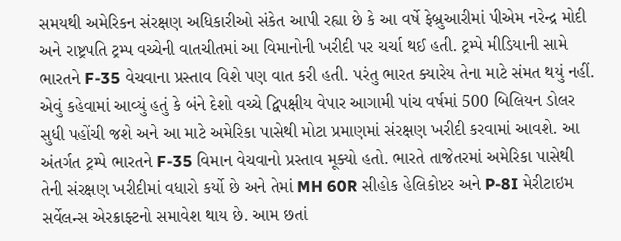સમયથી અમેરિકન સંરક્ષણ અધિકારીઓ સંકેત આપી રહ્યા છે કે આ વર્ષે ફેબ્રુઆરીમાં પીએમ નરેન્દ્ર મોદી અને રાષ્ટ્રપતિ ટ્રમ્પ વચ્ચેની વાતચીતમાં આ વિમાનોની ખરીદી પર ચર્ચા થઈ હતી. ટ્રમ્પે મીડિયાની સામે ભારતને F-35 વેચવાના પ્રસ્તાવ વિશે પણ વાત કરી હતી. પરંતુ ભારત ક્યારેય તેના માટે સંમત થયું નહીં. એવું કહેવામાં આવ્યું હતું કે બંને દેશો વચ્ચે દ્વિપક્ષીય વેપાર આગામી પાંચ વર્ષમાં 500 બિલિયન ડોલર સુધી પહોંચી જશે અને આ માટે અમેરિકા પાસેથી મોટા પ્રમાણમાં સંરક્ષણ ખરીદી કરવામાં આવશે. આ અંતર્ગત ટ્રમ્પે ભારતને F-35 વિમાન વેચવાનો પ્રસ્તાવ મૂક્યો હતો. ભારતે તાજેતરમાં અમેરિકા પાસેથી તેની સંરક્ષણ ખરીદીમાં વધારો કર્યો છે અને તેમાં MH 60R સીહોક હેલિકોપ્ટર અને P-8I મેરીટાઇમ સર્વેલન્સ એરક્રાફ્ટનો સમાવેશ થાય છે. આમ છતાં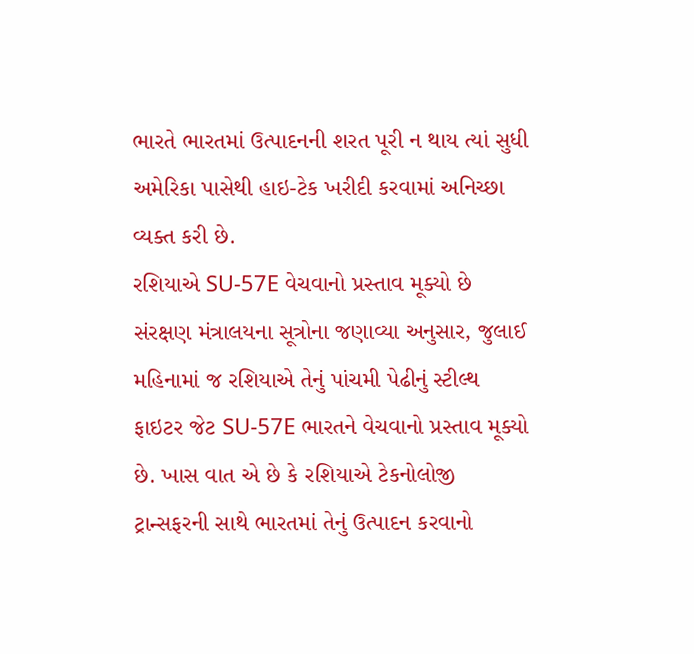ભારતે ભારતમાં ઉત્પાદનની શરત પૂરી ન થાય ત્યાં સુધી અમેરિકા પાસેથી હાઇ-ટેક ખરીદી કરવામાં અનિચ્છા વ્યક્ત કરી છે.
રશિયાએ SU-57E વેચવાનો પ્રસ્તાવ મૂક્યો છે
સંરક્ષણ મંત્રાલયના સૂત્રોના જણાવ્યા અનુસાર, જુલાઈ મહિનામાં જ રશિયાએ તેનું પાંચમી પેઢીનું સ્ટીલ્થ ફાઇટર જેટ SU-57E ભારતને વેચવાનો પ્રસ્તાવ મૂક્યો છે. ખાસ વાત એ છે કે રશિયાએ ટેકનોલોજી ટ્રાન્સફરની સાથે ભારતમાં તેનું ઉત્પાદન કરવાનો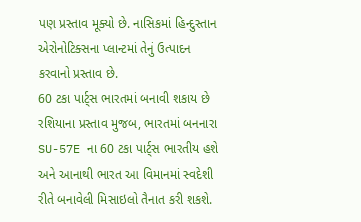પણ પ્રસ્તાવ મૂક્યો છે. નાસિકમાં હિન્દુસ્તાન એરોનોટિક્સના પ્લાન્ટમાં તેનું ઉત્પાદન કરવાનો પ્રસ્તાવ છે.
60 ટકા પાર્ટ્સ ભારતમાં બનાવી શકાય છે
રશિયાના પ્રસ્તાવ મુજબ, ભારતમાં બનનારા SU-57E ના 60 ટકા પાર્ટ્સ ભારતીય હશે અને આનાથી ભારત આ વિમાનમાં સ્વદેશી રીતે બનાવેલી મિસાઇલો તૈનાત કરી શકશે.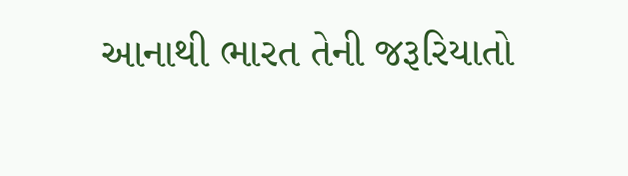આનાથી ભારત તેની જરૂરિયાતો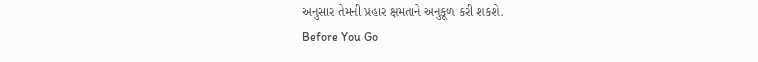અનુસાર તેમની પ્રહાર ક્ષમતાને અનુકૂળ કરી શકશે.
Before You Go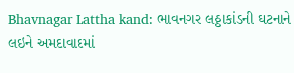Bhavnagar Lattha kand: ભાવનગર લઠ્ઠાકાંડની ઘટનાને લઇને અમદાવાદમાં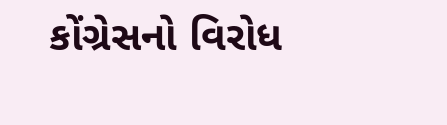કોંગ્રેસનો વિરોધ